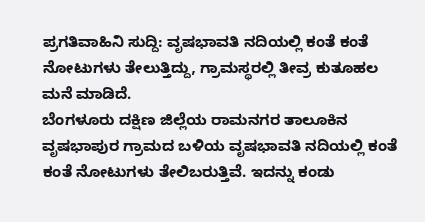ಪ್ರಗತಿವಾಹಿನಿ ಸುದ್ದಿ: ವೃಷಭಾವತಿ ನದಿಯಲ್ಲಿ ಕಂತೆ ಕಂತೆ ನೋಟುಗಳು ತೇಲುತ್ತಿದ್ದು, ಗ್ರಾಮಸ್ಥರಲ್ಲಿ ತೀವ್ರ ಕುತೂಹಲ ಮನೆ ಮಾಡಿದೆ.
ಬೆಂಗಳೂರು ದಕ್ಷಿಣ ಜಿಲ್ಲೆಯ ರಾಮನಗರ ತಾಲೂಕಿನ ವೃಷಭಾಪುರ ಗ್ರಾಮದ ಬಳಿಯ ವೃಷಭಾವತಿ ನದಿಯಲ್ಲಿ ಕಂತೆ ಕಂತೆ ನೋಟುಗಳು ತೇಲಿಬರುತ್ತಿವೆ. ಇದನ್ನು ಕಂಡು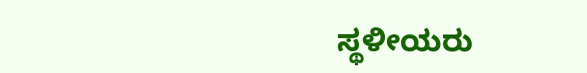ಸ್ಥಳೀಯರು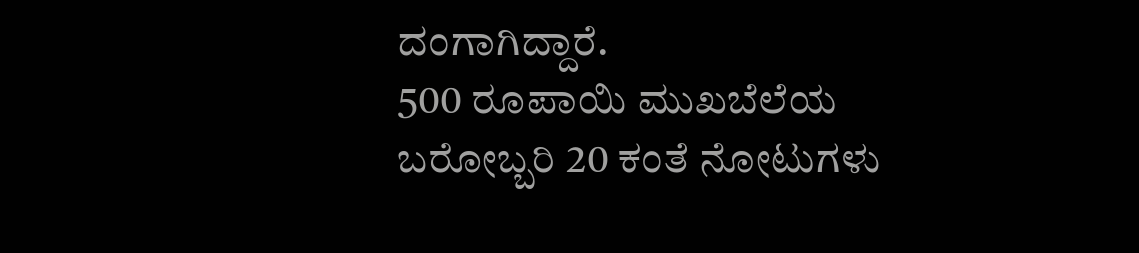ದಂಗಾಗಿದ್ದಾರೆ.
500 ರೂಪಾಯಿ ಮುಖಬೆಲೆಯ ಬರೋಬ್ಬರಿ 20 ಕಂತೆ ನೋಟುಗಳು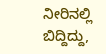ನೀರಿನಲ್ಲಿ ಬಿದ್ದಿದ್ದು,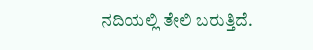ನದಿಯಲ್ಲಿ ತೇಲಿ ಬರುತ್ತಿದೆ.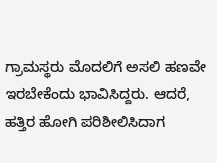ಗ್ರಾಮಸ್ಥರು ಮೊದಲಿಗೆ ಅಸಲಿ ಹಣವೇ ಇರಬೇಕೆಂದು ಭಾವಿಸಿದ್ದರು. ಆದರೆ, ಹತ್ತಿರ ಹೋಗಿ ಪರಿಶೀಲಿಸಿದಾಗ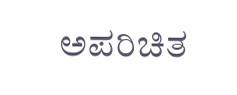ಅಪರಿಚಿತ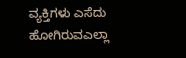ವ್ಯಕ್ತಿಗಳು ಎಸೆದು ಹೋಗಿರುವಎಲ್ಲಾ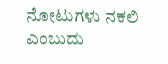ನೋಟುಗಳು ನಕಲಿ ಎಂಬುದು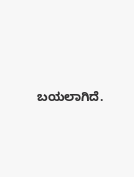ಬಯಲಾಗಿದೆ.